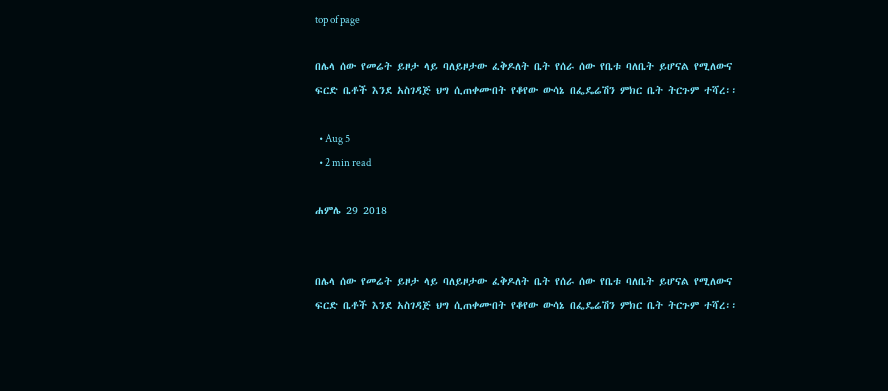top of page

በሌላ ሰው የመሬት ይዞታ ላይ ባለይዞታው ፈቅዶለት ቤት የሰራ ሰው የቤቱ ባለቤት ይሆናል የሚለውና ፍርድ ቤቶች እንደ አስገዳጅ ህግ ሲጠቀሙበት የቆየው ውሳኔ በፌዴሬሽን ምክር ቤት ትርጉም ተሻረ፡፡

  • Aug 5
  • 2 min read

ሐምሌ 29 2018


በሌላ ሰው የመሬት ይዞታ ላይ ባለይዞታው ፈቅዶለት ቤት የሰራ ሰው የቤቱ ባለቤት ይሆናል የሚለውና ፍርድ ቤቶች እንደ አስገዳጅ ህግ ሲጠቀሙበት የቆየው ውሳኔ በፌዴሬሽን ምክር ቤት ትርጉም ተሻረ፡፡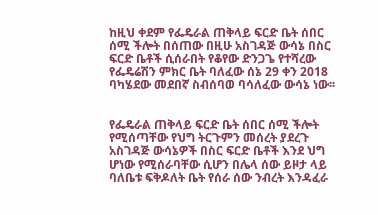ከዚህ ቀደም የፌዴራል ጠቅላይ ፍርድ ቤት ሰበር ሰሚ ችሎት በሰጠው በዚሁ አስገዳጅ ውሳኔ በስር ፍርድ ቤቶች ሲሰራበት የቆየው ድንጋጌ የተሻረው የፌዴሬሽን ምክር ቤት ባለፈው ሰኔ 29 ቀን 2018 ባካሄደው መደበኛ ስብሰባወ ባሳለፈው ውሳኔ ነው፡፡


የፌዴራል ጠቅላይ ፍርድ ቤት ሰበር ሰሚ ችሎት የሚሰጣቸው የህግ ትርጉምን መሰረት ያደረጉ አስገዳጅ ውሳኔዎች በስር ፍርድ ቤቶች እንደ ህግ ሆነው የሚሰራባቸው ሲሆን በሌላ ሰው ይዞታ ላይ ባለቤቱ ፍቅዶለት ቤት የሰራ ሰው ንብረት እንዳፈራ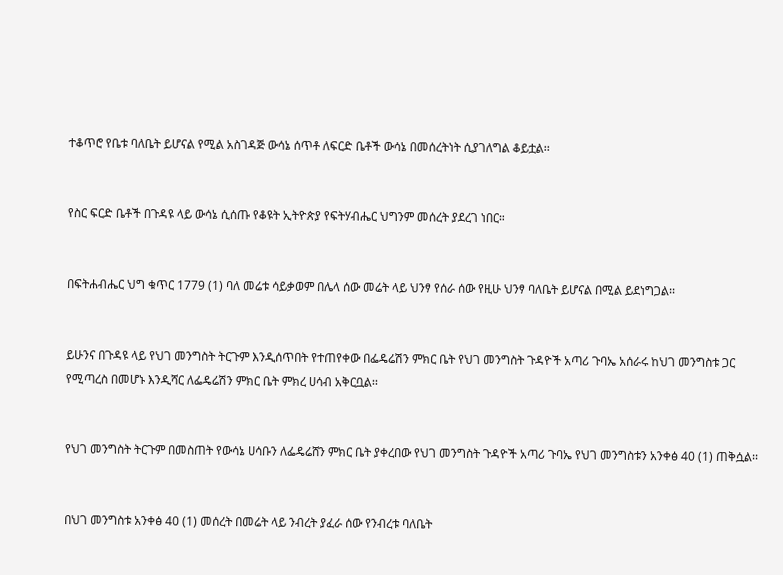ተቆጥሮ የቤቱ ባለቤት ይሆናል የሚል አስገዳጅ ውሳኔ ሰጥቶ ለፍርድ ቤቶች ውሳኔ በመሰረትነት ሲያገለግል ቆይቷል፡፡


የስር ፍርድ ቤቶች በጉዳዩ ላይ ውሳኔ ሲሰጡ የቆዩት ኢትዮጵያ የፍትሃብሔር ህግንም መሰረት ያደረገ ነበር።


በፍትሐብሔር ህግ ቁጥር 1779 (1) ባለ መሬቱ ሳይቃወም በሌላ ሰው መሬት ላይ ህንፃ የሰራ ሰው የዚሁ ህንፃ ባለቤት ይሆናል በሚል ይደነግጋል፡፡


ይሁንና በጉዳዩ ላይ የህገ መንግስት ትርጉም እንዲሰጥበት የተጠየቀው በፌዴሬሽን ምክር ቤት የህገ መንግስት ጉዳዮች አጣሪ ጉባኤ አሰራሩ ከህገ መንግስቱ ጋር የሚጣረስ በመሆኑ እንዲሻር ለፌዴሬሽን ምክር ቤት ምክረ ሀሳብ አቅርቧል፡፡


የህገ መንግስት ትርጉም በመስጠት የውሳኔ ሀሳቡን ለፌዴሬሸን ምክር ቤት ያቀረበው የህገ መንግስት ጉዳዮች አጣሪ ጉባኤ የህገ መንግስቱን አንቀፅ 40 (1) ጠቅሷል፡፡


በህገ መንግስቱ አንቀፅ 40 (1) መሰረት በመሬት ላይ ንብረት ያፈራ ሰው የንብረቱ ባለቤት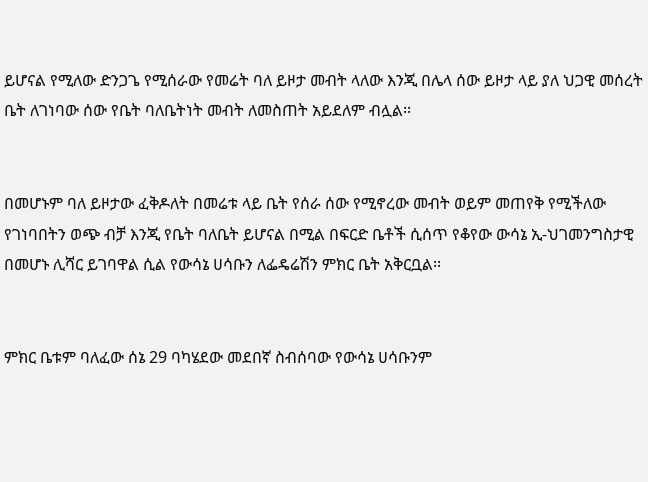ይሆናል የሚለው ድንጋጌ የሚሰራው የመሬት ባለ ይዞታ መብት ላለው እንጂ በሌላ ሰው ይዞታ ላይ ያለ ህጋዊ መሰረት ቤት ለገነባው ሰው የቤት ባለቤትነት መብት ለመስጠት አይደለም ብሏል፡፡


በመሆኑም ባለ ይዞታው ፈቅዶለት በመሬቱ ላይ ቤት የሰራ ሰው የሚኖረው መብት ወይም መጠየቅ የሚችለው የገነባበትን ወጭ ብቻ እንጂ የቤት ባለቤት ይሆናል በሚል በፍርድ ቤቶች ሲሰጥ የቆየው ውሳኔ ኢ-ህገመንግስታዊ በመሆኑ ሊሻር ይገባዋል ሲል የውሳኔ ሀሳቡን ለፌዴሬሽን ምክር ቤት አቅርቧል፡፡


ምክር ቤቱም ባለፈው ሰኔ 29 ባካሄደው መደበኛ ስብሰባው የውሳኔ ሀሳቡንም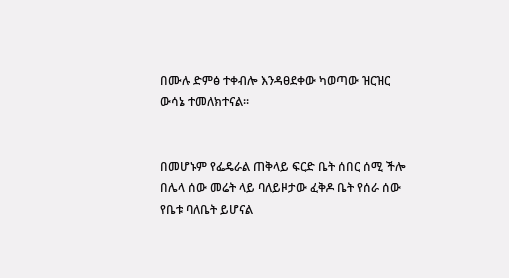በሙሉ ድምፅ ተቀብሎ እንዳፀደቀው ካወጣው ዝርዝር ውሳኔ ተመለክተናል፡፡


በመሆኑም የፌዴራል ጠቅላይ ፍርድ ቤት ሰበር ሰሚ ችሎ በሌላ ሰው መሬት ላይ ባለይዞታው ፈቅዶ ቤት የሰራ ሰው የቤቱ ባለቤት ይሆናል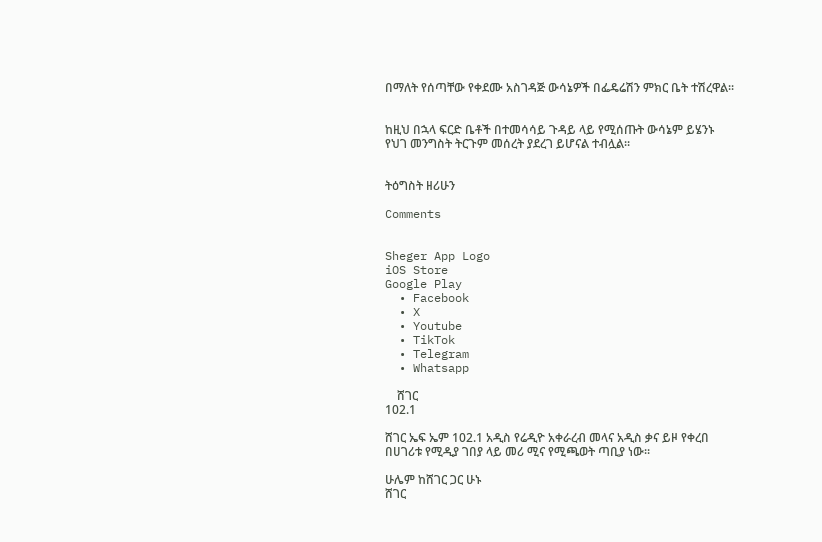በማለት የሰጣቸው የቀደሙ አስገዳጅ ውሳኔዎች በፌዴሬሽን ምክር ቤት ተሽረዋል፡፡


ከዚህ በኋላ ፍርድ ቤቶች በተመሳሳይ ጉዳይ ላይ የሚሰጡት ውሳኔም ይሄንኑ የህገ መንግስት ትርጉም መሰረት ያደረገ ይሆናል ተብሏል፡፡


ትዕግስት ዘሪሁን

Comments


Sheger App Logo
iOS Store
Google Play
  • Facebook
  • X
  • Youtube
  • TikTok
  • Telegram
  • Whatsapp

    ሸገር
102.1

ሸገር ኤፍ ኤም 102.1 አዲስ የሬዲዮ አቀራረብ መላና አዲስ ቃና ይዞ የቀረበ በሀገሪቱ የሚዲያ ገበያ ላይ መሪ ሚና የሚጫወት ጣቢያ ነው፡፡

ሁሌም ከሸገር ጋር ሁኑ
ሸገር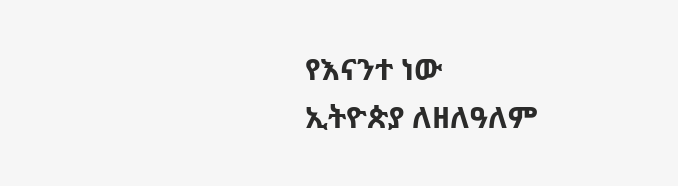የእናንተ ነው
ኢትዮጵያ ለዘለዓለም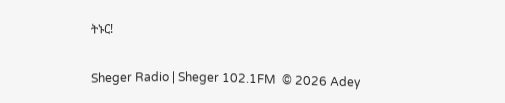ትኑር!

Sheger Radio | Sheger 102.1FM  © 2026 Adey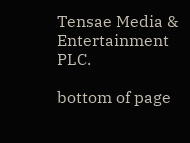Tensae Media & Entertainment PLC.

bottom of page